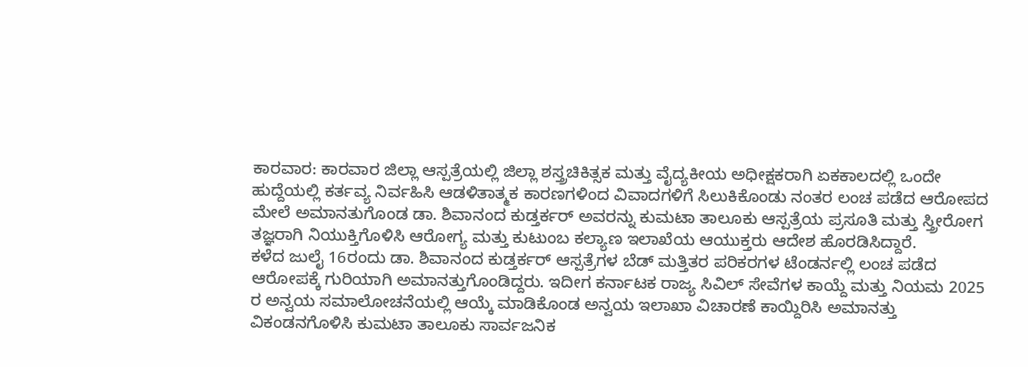ಕಾರವಾರ: ಕಾರವಾರ ಜಿಲ್ಲಾ ಆಸ್ಪತ್ರೆಯಲ್ಲಿ ಜಿಲ್ಲಾ ಶಸ್ತ್ರಚಿಕಿತ್ಸಕ ಮತ್ತು ವೈದ್ಯಕೀಯ ಅಧೀಕ್ಷಕರಾಗಿ ಏಕಕಾಲದಲ್ಲಿ ಒಂದೇ ಹುದ್ದೆಯಲ್ಲಿ ಕರ್ತವ್ಯ ನಿರ್ವಹಿಸಿ ಆಡಳಿತಾತ್ಮಕ ಕಾರಣಗಳಿಂದ ವಿವಾದಗಳಿಗೆ ಸಿಲುಕಿಕೊಂಡು ನಂತರ ಲಂಚ ಪಡೆದ ಆರೋಪದ ಮೇಲೆ ಅಮಾನತುಗೊಂಡ ಡಾ. ಶಿವಾನಂದ ಕುಡ್ತರ್ಕರ್ ಅವರನ್ನು ಕುಮಟಾ ತಾಲೂಕು ಆಸ್ಪತ್ರೆಯ ಪ್ರಸೂತಿ ಮತ್ತು ಸ್ತ್ರೀರೋಗ ತಜ್ಞರಾಗಿ ನಿಯುಕ್ತಿಗೊಳಿಸಿ ಆರೋಗ್ಯ ಮತ್ತು ಕುಟುಂಬ ಕಲ್ಯಾಣ ಇಲಾಖೆಯ ಆಯುಕ್ತರು ಆದೇಶ ಹೊರಡಿಸಿದ್ದಾರೆ.
ಕಳೆದ ಜುಲೈ 16ರಂದು ಡಾ. ಶಿವಾನಂದ ಕುಡ್ತರ್ಕರ್ ಆಸ್ಪತ್ರೆಗಳ ಬೆಡ್ ಮತ್ತಿತರ ಪರಿಕರಗಳ ಟೆಂಡರ್ನಲ್ಲಿ ಲಂಚ ಪಡೆದ ಆರೋಪಕ್ಕೆ ಗುರಿಯಾಗಿ ಅಮಾನತ್ತುಗೊಂಡಿದ್ದರು. ಇದೀಗ ಕರ್ನಾಟಕ ರಾಜ್ಯ ಸಿವಿಲ್ ಸೇವೆಗಳ ಕಾಯ್ದೆ ಮತ್ತು ನಿಯಮ 2025 ರ ಅನ್ವಯ ಸಮಾಲೋಚನೆಯಲ್ಲಿ ಆಯ್ಕೆ ಮಾಡಿಕೊಂಡ ಅನ್ವಯ ಇಲಾಖಾ ವಿಚಾರಣೆ ಕಾಯ್ದಿರಿಸಿ ಅಮಾನತ್ತು ವಿಕಂಡನಗೊಳಿಸಿ ಕುಮಟಾ ತಾಲೂಕು ಸಾರ್ವಜನಿಕ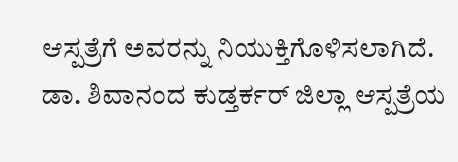ಆಸ್ಪತ್ರೆಗೆ ಅವರನ್ನು ನಿಯುಕ್ತಿಗೊಳಿಸಲಾಗಿದೆ.
ಡಾ. ಶಿವಾನಂದ ಕುಡ್ತರ್ಕರ್ ಜಿಲ್ಲಾ ಆಸ್ಪತ್ರೆಯ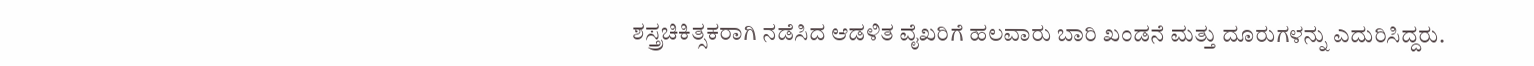ಶಸ್ತ್ರಚಿಕಿತ್ಸಕರಾಗಿ ನಡೆಸಿದ ಆಡಳಿತ ವೈಖರಿಗೆ ಹಲವಾರು ಬಾರಿ ಖಂಡನೆ ಮತ್ತು ದೂರುಗಳನ್ನು ಎದುರಿಸಿದ್ದರು.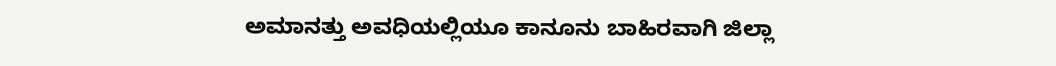ಅಮಾನತ್ತು ಅವಧಿಯಲ್ಲಿಯೂ ಕಾನೂನು ಬಾಹಿರವಾಗಿ ಜಿಲ್ಲಾ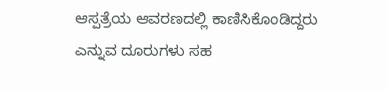ಆಸ್ಪತ್ರೆಯ ಆವರಣದಲ್ಲಿ ಕಾಣಿಸಿಕೊಂಡಿದ್ದರು ಎನ್ನುವ ದೂರುಗಳು ಸಹ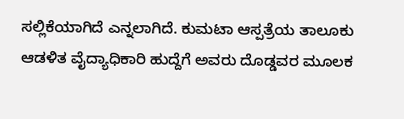ಸಲ್ಲಿಕೆಯಾಗಿದೆ ಎನ್ನಲಾಗಿದೆ. ಕುಮಟಾ ಆಸ್ಪತ್ರೆಯ ತಾಲೂಕು ಆಡಳಿತ ವೈದ್ಯಾಧಿಕಾರಿ ಹುದ್ದೆಗೆ ಅವರು ದೊಡ್ಡವರ ಮೂಲಕ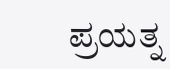ಪ್ರಯತ್ನ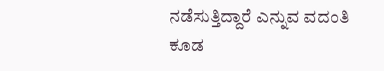ನಡೆಸುತ್ತಿದ್ದಾರೆ ಎನ್ನುವ ವದಂತಿ ಕೂಡ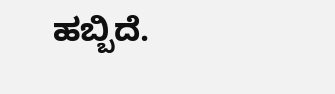ಹಬ್ಬಿದೆ.